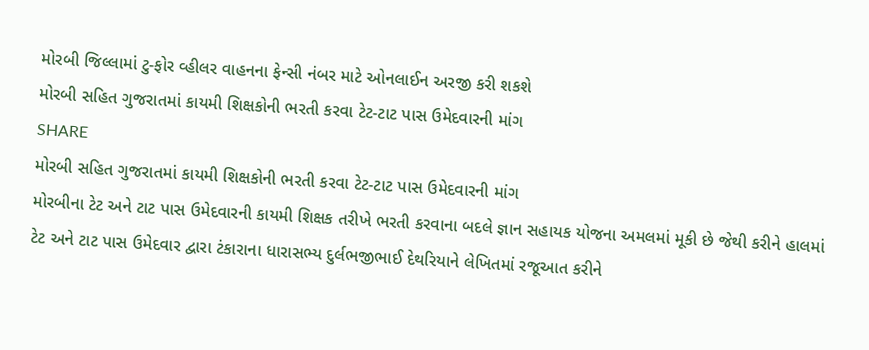મોરબી જિલ્લામાં ટુ-ફોર વ્હીલર વાહનના ફેન્સી નંબર માટે ઓનલાઈન અરજી કરી શકશે
મોરબી સહિત ગુજરાતમાં કાયમી શિક્ષકોની ભરતી કરવા ટેટ-ટાટ પાસ ઉમેદવારની માંગ
SHARE
મોરબી સહિત ગુજરાતમાં કાયમી શિક્ષકોની ભરતી કરવા ટેટ-ટાટ પાસ ઉમેદવારની માંગ
મોરબીના ટેટ અને ટાટ પાસ ઉમેદવારની કાયમી શિક્ષક તરીખે ભરતી કરવાના બદલે જ્ઞાન સહાયક યોજના અમલમાં મૂકી છે જેથી કરીને હાલમાં ટેટ અને ટાટ પાસ ઉમેદવાર દ્વારા ટંકારાના ધારાસભ્ય દુર્લભજીભાઈ દેથરિયાને લેખિતમાં રજૂઆત કરીને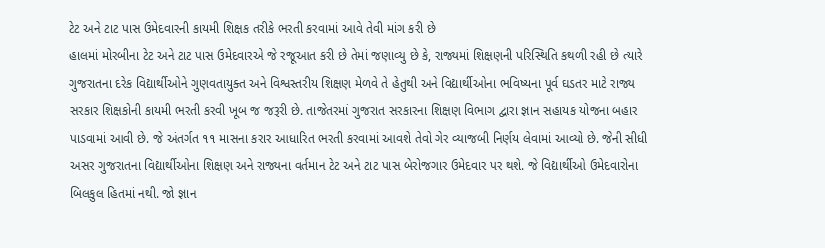ટેટ અને ટાટ પાસ ઉમેદવારની કાયમી શિક્ષક તરીકે ભરતી કરવામાં આવે તેવી માંગ કરી છે
હાલમાં મોરબીના ટેટ અને ટાટ પાસ ઉમેદવારએ જે રજૂઆત કરી છે તેમાં જણાવ્યુ છે કે, રાજ્યમાં શિક્ષણની પરિસ્થિતિ કથળી રહી છે ત્યારે ગુજરાતના દરેક વિદ્યાર્થીઓને ગુણવતાયુક્ત અને વિશ્વસ્તરીય શિક્ષણ મેળવે તે હેતુથી અને વિદ્યાર્થીઓના ભવિષ્યના પૂર્વ ઘડતર માટે રાજ્ય સરકાર શિક્ષકોની કાયમી ભરતી કરવી ખૂબ જ જરૂરી છે. તાજેતરમાં ગુજરાત સરકારના શિક્ષણ વિભાગ દ્વારા જ્ઞાન સહાયક યોજના બહાર પાડવામાં આવી છે. જે અંતર્ગત ૧૧ માસના કરાર આધારિત ભરતી કરવામાં આવશે તેવો ગેર વ્યાજબી નિર્ણય લેવામાં આવ્યો છે. જેની સીધી અસર ગુજરાતના વિદ્યાર્થીઓના શિક્ષણ અને રાજ્યના વર્તમાન ટેટ અને ટાટ પાસ બેરોજગાર ઉમેદવાર પર થશે. જે વિદ્યાર્થીઓ ઉમેદવારોના બિલકુલ હિતમાં નથી. જો જ્ઞાન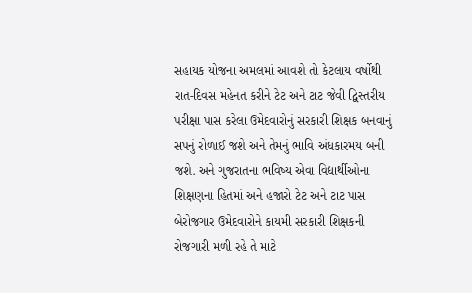સહાયક યોજના અમલમાં આવશે તો કેટલાય વર્ષોથી રાત-દિવસ મહેનત કરીને ટેટ અને ટાટ જેવી દ્વિસ્તરીય પરીક્ષા પાસ કરેલા ઉમેદવારોનું સરકારી શિક્ષક બનવાનું સપનું રોળાઈ જશે અને તેમનું ભાવિ અંધકારમય બની જશે. અને ગુજરાતના ભવિષ્ય એવા વિદ્યાર્થીઓના શિક્ષણના હિતમાં અને હજારો ટેટ અને ટાટ પાસ બેરોજગાર ઉમેદવારોને કાયમી સરકારી શિક્ષકની રોજગારી મળી રહે તે માટે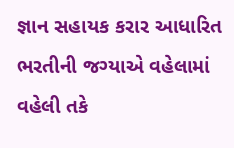જ્ઞાન સહાયક કરાર આધારિત ભરતીની જગ્યાએ વહેલામાં વહેલી તકે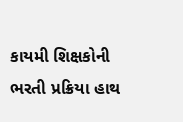કાયમી શિક્ષકોની ભરતી પ્રક્રિયા હાથ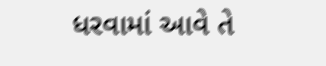ધરવામાં આવે તે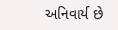અનિવાર્ય છે